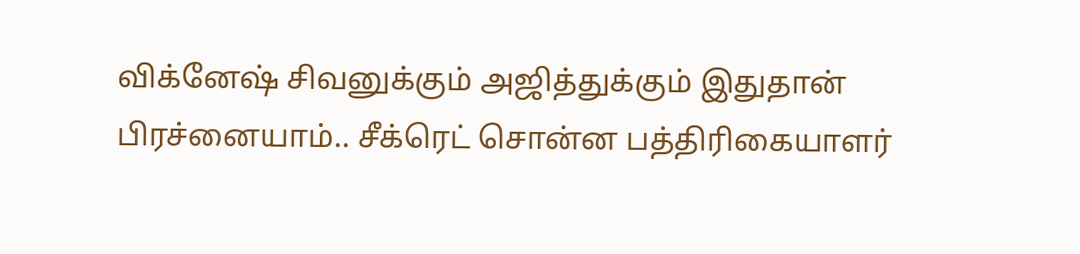விக்னேஷ் சிவனுக்கும் அஜித்துக்கும் இதுதான் பிரச்னையாம்.. சீக்ரெட் சொன்ன பத்திரிகையாளர்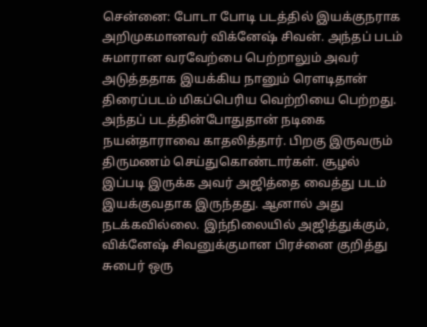சென்னை: போடா போடி படத்தில் இயக்குநராக அறிமுகமானவர் விக்னேஷ் சிவன். அந்தப் படம் சுமாரான வரவேற்பை பெற்றாலும் அவர் அடுத்ததாக இயக்கிய நானும் ரௌடிதான் திரைப்படம் மிகப்பெரிய வெற்றியை பெற்றது. அந்தப் படத்தின்போதுதான் நடிகை நயன்தாராவை காதலித்தார். பிறகு இருவரும் திருமணம் செய்துகொண்டார்கள். சூழல் இப்படி இருக்க அவர் அஜித்தை வைத்து படம் இயக்குவதாக இருந்தது. ஆனால் அது நடக்கவில்லை. இந்நிலையில் அஜித்துக்கும், விக்னேஷ் சிவனுக்குமான பிரச்னை குறித்து சுபைர் ஒரு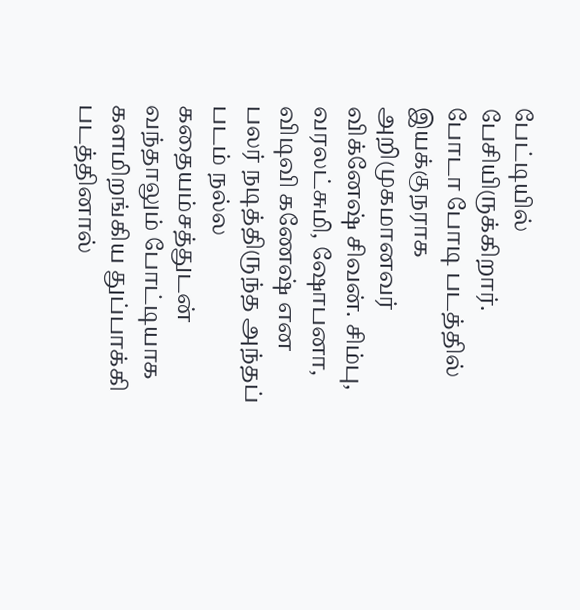பேட்டியில் பேசியிருக்கிறார்.
போடா போடி படத்தில் இயக்குநராக அறிமுகமானவர் விக்னேஷ் சிவன். சிம்பு, வரலட்சுமி, ஷோபனா, விடிவி கணேஷ் என பலர் நடித்திருந்த அந்தப் படம் நல்ல கதையம்சத்துடன் வந்தாலும் போட்டியாக களமிறங்கிய துப்பாக்கி படத்தினால்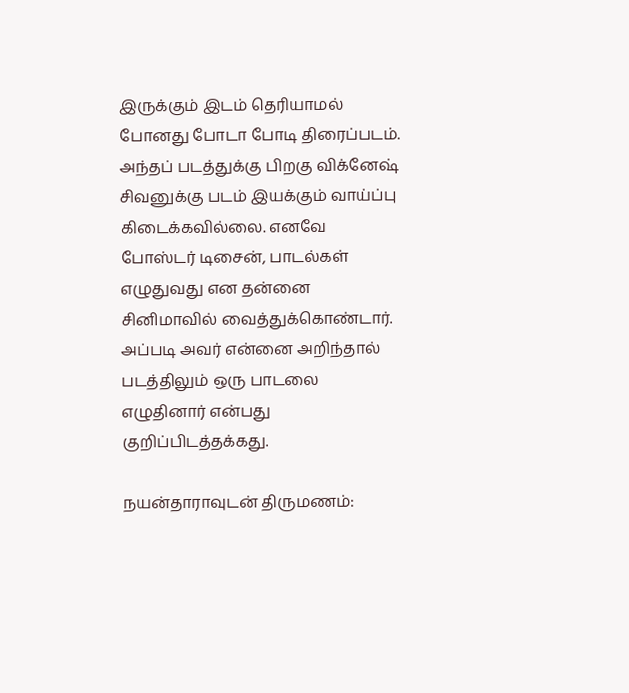இருக்கும் இடம் தெரியாமல் போனது போடா போடி திரைப்படம். அந்தப் படத்துக்கு பிறகு விக்னேஷ் சிவனுக்கு படம் இயக்கும் வாய்ப்பு கிடைக்கவில்லை. எனவே போஸ்டர் டிசைன், பாடல்கள் எழுதுவது என தன்னை சினிமாவில் வைத்துக்கொண்டார். அப்படி அவர் என்னை அறிந்தால் படத்திலும் ஒரு பாடலை எழுதினார் என்பது குறிப்பிடத்தக்கது.

நயன்தாராவுடன் திருமணம்: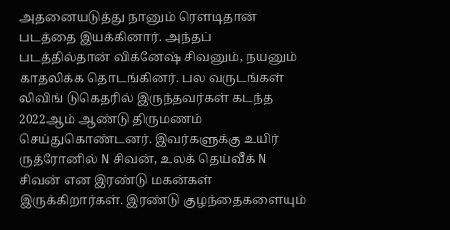அதனையடுத்து நானும் ரௌடிதான் படத்தை இயக்கினார். அந்தப் படத்தில்தான் விக்னேஷ் சிவனும், நயனும் காதலிக்க தொடங்கினர். பல வருடங்கள் லிவிங் டுகெதரில் இருந்தவர்கள் கடந்த 2022ஆம் ஆண்டு திருமணம் செய்துகொண்டனர். இவர்களுக்கு உயிர் ருத்ரோனில் N சிவன், உலக் தெய்வீக் N சிவன் என இரண்டு மகன்கள் இருக்கிறார்கள். இரண்டு குழந்தைகளையும்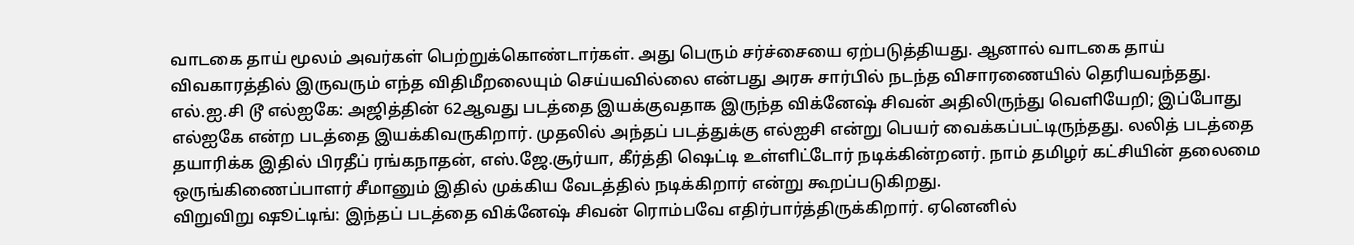வாடகை தாய் மூலம் அவர்கள் பெற்றுக்கொண்டார்கள். அது பெரும் சர்ச்சையை ஏற்படுத்தியது. ஆனால் வாடகை தாய் விவகாரத்தில் இருவரும் எந்த விதிமீறலையும் செய்யவில்லை என்பது அரசு சார்பில் நடந்த விசாரணையில் தெரியவந்தது.
எல்.ஐ.சி டூ எல்ஐகே: அஜித்தின் 62ஆவது படத்தை இயக்குவதாக இருந்த விக்னேஷ் சிவன் அதிலிருந்து வெளியேறி; இப்போது எல்ஐகே என்ற படத்தை இயக்கிவருகிறார். முதலில் அந்தப் படத்துக்கு எல்ஐசி என்று பெயர் வைக்கப்பட்டிருந்தது. லலித் படத்தை தயாரிக்க இதில் பிரதீப் ரங்கநாதன், எஸ்.ஜே.சூர்யா, கீர்த்தி ஷெட்டி உள்ளிட்டோர் நடிக்கின்றனர். நாம் தமிழர் கட்சியின் தலைமை ஒருங்கிணைப்பாளர் சீமானும் இதில் முக்கிய வேடத்தில் நடிக்கிறார் என்று கூறப்படுகிறது.
விறுவிறு ஷூட்டிங்: இந்தப் படத்தை விக்னேஷ் சிவன் ரொம்பவே எதிர்பார்த்திருக்கிறார். ஏனெனில்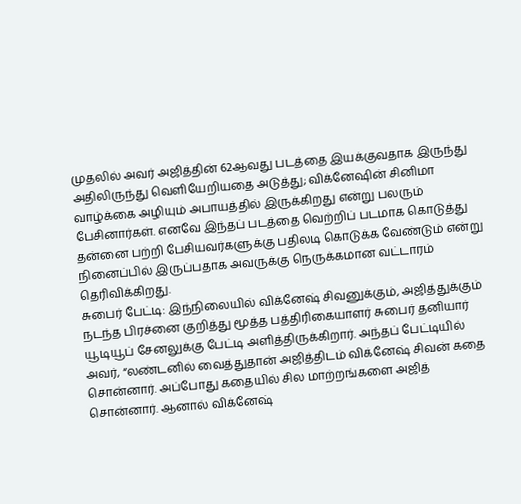முதலில் அவர் அஜித்தின் 62ஆவது படத்தை இயக்குவதாக இருந்து அதிலிருந்து வெளியேறியதை அடுத்து; விக்னேஷின் சினிமா வாழ்க்கை அழியும் அபாயத்தில் இருக்கிறது என்று பலரும் பேசினார்கள். எனவே இந்தப் படத்தை வெற்றிப் படமாக கொடுத்து தன்னை பற்றி பேசியவர்களுக்கு பதிலடி கொடுக்க வேண்டும் என்று நினைப்பில் இருப்பதாக அவருக்கு நெருக்கமான வட்டாரம் தெரிவிக்கிறது.
சுபைர் பேட்டி: இந்நிலையில் விக்னேஷ் சிவனுக்கும், அஜித்துக்கும் நடந்த பிரச்னை குறித்து மூத்த பத்திரிகையாளர் சுபைர் தனியார் யூடியூப் சேனலுக்கு பேட்டி அளித்திருக்கிறார். அந்தப் பேட்டியில் அவர், “லண்டனில் வைத்துதான் அஜித்திடம் விக்னேஷ் சிவன் கதை சொன்னார். அப்போது கதையில் சில மாற்றங்களை அஜித் சொன்னார். ஆனால் விக்னேஷ்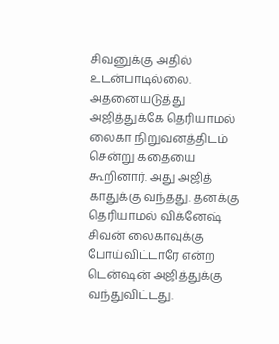சிவனுக்கு அதில் உடன்பாடில்லை. அதனையடுத்து அஜித்துக்கே தெரியாமல் லைகா நிறுவனத்திடம் சென்று கதையை கூறினார். அது அஜித் காதுக்கு வந்தது. தனக்கு தெரியாமல் விக்னேஷ் சிவன் லைகாவுக்கு போய்விட்டாரே என்ற டென்ஷன் அஜித்துக்கு வந்துவிட்டது.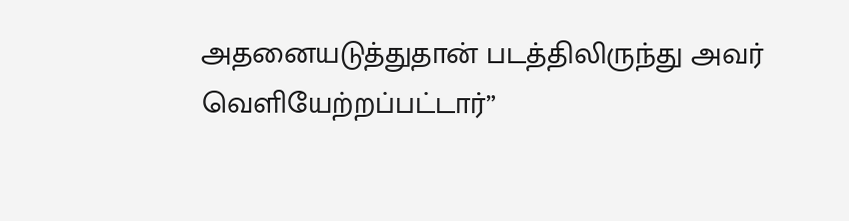அதனையடுத்துதான் படத்திலிருந்து அவர் வெளியேற்றப்பட்டார்”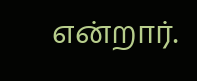என்றார்.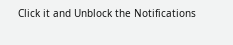Click it and Unblock the Notifications